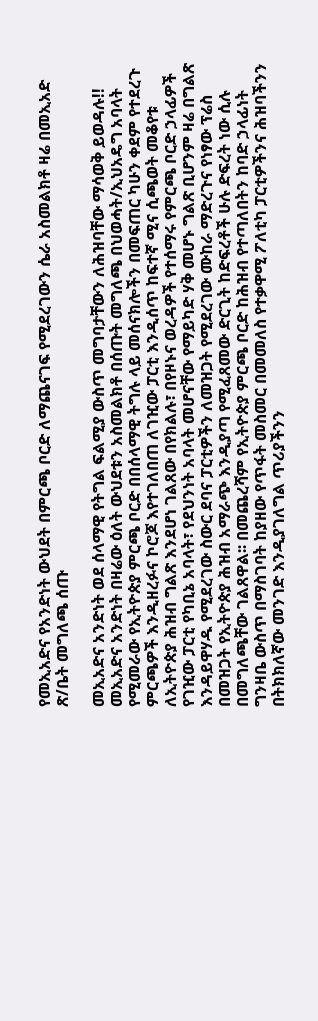የመኢአድና የአንድነት ውህደት በምርጫ ቦርድ ለማጨናገፍ የሚደረገውን ሴራ አስመልክቶ ዛሬ በመኢአድ ጽ/ቤት መግለጫ ሰጡ

መኢአድና አንድነት ወደ ሰላማዊ የትግል ፍልሚያ ውስጥ መግባታቸውን ለሕዝባቸው ማሳወቅ ይወዳሉ!!
መኢአድና አንድነት በዛሬው ዕለት ውህደቱን አስመልክቶ በሰጡት መግለጫ በህወሓት/ኢህአዴግ አባላት የሚመራው የኢትዮጵያ ምርጫ ቦርድ በበሰላማዊ ትግሉ ላይ መሰናክሎችን በመፍጠር ካሁን ቀደም የተደረጉ ምርጫዎች እንዲዘረፉና ኮሮጆ እየተገለበጠ ለገዢው ፓርቲ እንዲሰጥ ከፍተኛ ሚና ሲጫወት መቆየቱ ለኢትዮጵያ ሕዝብ ግልጽ እንደሆነ ገልጸው በየክልሉ፣ በየዞኑና ወረዳዎች የተሰማሩ የምርጫ ቦርድ ኃላፊዎች የገዢው ፓርቲ የካቢኔ አባላት፣ የደህንነት አባላት መሆናቸው የማይካድ ሃቅ መሆኑ ግልጽ ቢሆንም ዛሬ በግልጽ እንዳይዋሃዱ የሚደረገው ስውር ደባና ፓርቲዎችን ለመዝጋት የሚደረገው ሙከራ ማድረጉና የነፃው ፕሬስ በመዝጋት የኢትዮጵያ ሕዝብ አማራጭ እንዲያጣ የሚፈጸመው ድርጊት ከድፍረቶች ሁሉ ድፍረት ነው ሲሉ በመግለጫቸው ገልጸዋል፡፡ በመጨረሻም የኢትዮጵያ ምርጫ ቦርድ ከሕዝብ የተጣለበትን ከባድ ኃላፊነት ግንዛቤ ውስጥ በማስገባት ከያዘው የጥፋት መስመር በመመለስ የተቃዋሚ ፖለቲካ ፓርቲዎችንና ሕዝባችንን በትክክለኛው መንገድ እንዲያገለግል ጥሪያችንን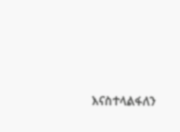እናስተላልፋለን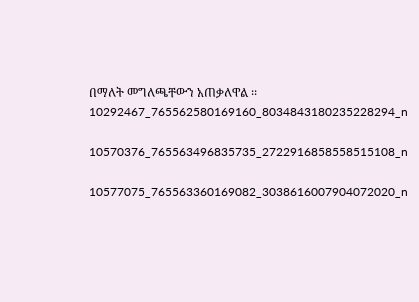በማለት መግለጫቸውን አጠቃለዋል ፡፡10292467_765562580169160_8034843180235228294_n

10570376_765563496835735_2722916858558515108_n

10577075_765563360169082_3038616007904072020_n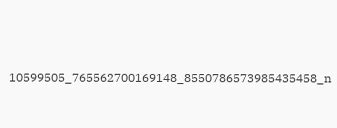10599505_765562700169148_8550786573985435458_n